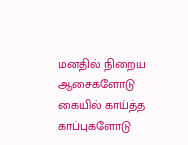மனதில் நிறைய ஆசைகளோடு
கையில் காய்த்த காப்புகளோடு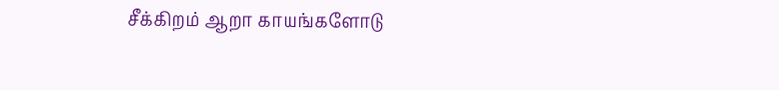சீக்கிறம் ஆறா காயங்களோடு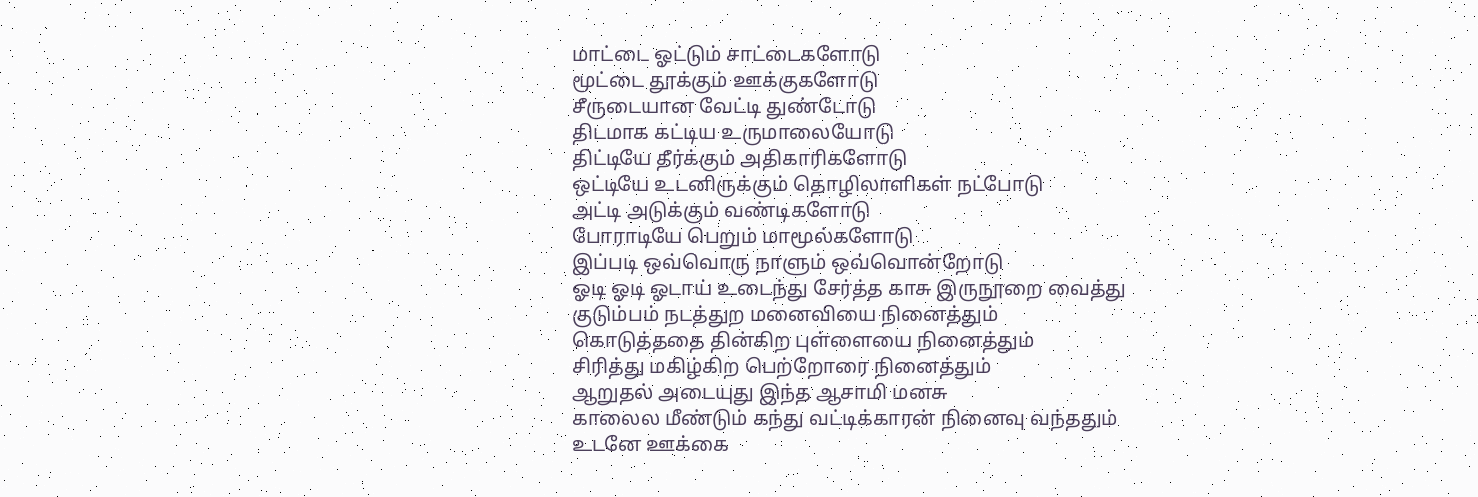மாட்டை ஓட்டும் சாட்டைகளோடு
மூட்டை தூக்கும் ஊக்குகளோடு
சீருடையான வேட்டி துண்டோடு
திடமாக கட்டிய உருமாலையோடு
திட்டியே தீர்க்கும் அதிகாரிகளோடு
ஒட்டியே உடனிருக்கும் தொழிலாளிகள் நட்போடு
அட்டி அடுக்கும் வண்டிகளோடு
போராடியே பெறும் மாமூல்களோடு
இப்படி ஒவ்வொரு நாளும் ஒவ்வொன்றோடு
ஓடி ஓடி ஓடாய் உடைந்து சேர்த்த காசு இருநூறை வைத்து
குடும்பம் நடத்துற மனைவியை நினைத்தும்
கொடுத்ததை தின்கிற புள்ளையை நினைத்தும்
சிரித்து மகிழ்கிற பெற்றோரை நினைத்தும்
ஆறுதல் அடையுது இந்த ஆசாமி மனசு
காலைல மீண்டும் கந்து வட்டிக்காரன் நினைவு வந்ததும்
உடனே ஊக்கை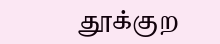தூக்குற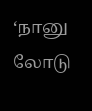‘நானு லோடு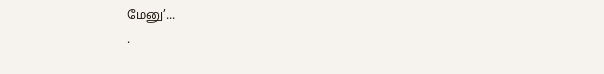மேனு’...
.